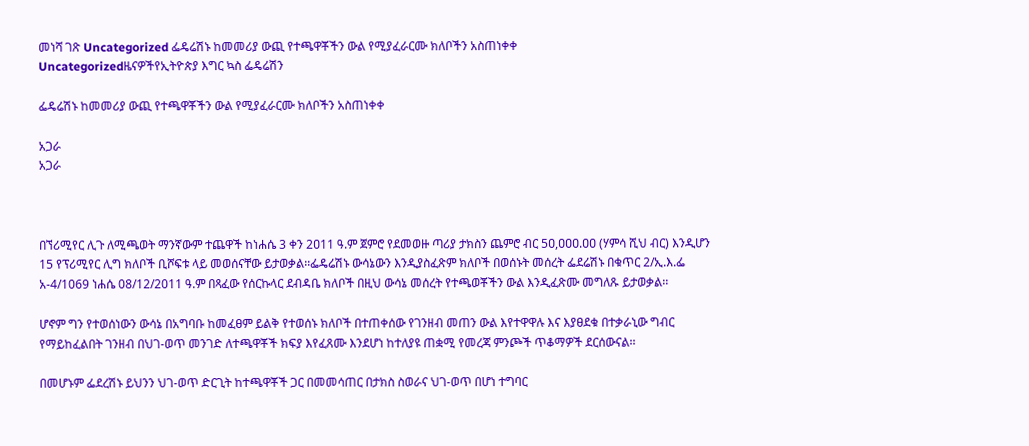መነሻ ገጽ Uncategorized ፌዴሬሽኑ ከመመሪያ ውጪ የተጫዋቾችን ውል የሚያፈራርሙ ክለቦችን አስጠነቀቀ
Uncategorizedዜናዎችየኢትዮጵያ እግር ኳስ ፌዴሬሽን

ፌዴሬሽኑ ከመመሪያ ውጪ የተጫዋቾችን ውል የሚያፈራርሙ ክለቦችን አስጠነቀቀ

አጋራ
አጋራ



በኘሪሚየር ሊጉ ለሚጫወት ማንኛውም ተጨዋች ከነሐሴ 3 ቀን 2ዐ11 ዓ.ም ጀምሮ የደመወዙ ጣሪያ ታክስን ጨምሮ ብር 5ዐ,ዐዐዐ.ዐዐ (ሃምሳ ሺህ ብር) እንዲሆን 15 የፕሪሚየር ሊግ ክለቦች ቢሾፍቱ ላይ መወሰናቸው ይታወቃል፡፡ፌዴሬሽኑ ውሳኔውን እንዲያስፈጽም ክለቦች በወሰኑት መሰረት ፌደሬሽኑ በቁጥር 2/ኢ.እ.ፌ አ-4/1069 ነሐሴ 08/12/2011 ዓ.ም በጻፈው የሰርኩላር ደብዳቤ ክለቦች በዚህ ውሳኔ መሰረት የተጫወቾችን ውል እንዲፈጽሙ መግለጹ ይታወቃል፡፡

ሆኖም ግን የተወሰነውን ውሳኔ በአግባቡ ከመፈፀም ይልቅ የተወሰኑ ክለቦች በተጠቀሰው የገንዘብ መጠን ውል እየተዋዋሉ እና እያፀደቁ በተቃራኒው ግብር የማይከፈልበት ገንዘብ በህገ-ወጥ መንገድ ለተጫዋቾች ክፍያ እየፈጸሙ እንደሆነ ከተለያዩ ጠቋሚ የመረጃ ምንጮች ጥቆማዎች ደርሰውናል፡፡

በመሆኑም ፌደረሽኑ ይህንን ህገ-ወጥ ድርጊት ከተጫዋቾች ጋር በመመሳጠር በታክስ ስወራና ህገ-ወጥ በሆነ ተግባር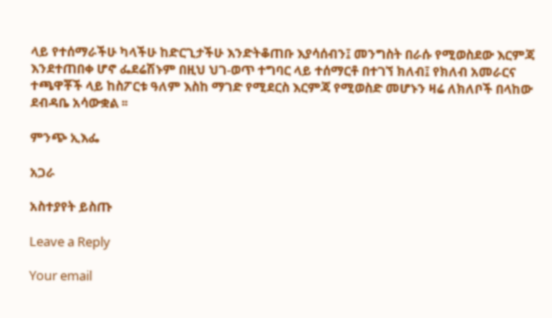ላይ የተሰማራችሁ ካላችሁ ከድርጊታችሁ እንድትቆጠቡ እያሳሰብን፤ መንግስት በራሱ የሚወስደው እርምጃ እንደተጠበቀ ሆኖ ፌደሬሽኑም በዚህ ህገ-ወጥ ተግባር ላይ ተሰማርቶ በተገኘ ክለብ፤ የክለብ አመራርና ተጫዋቾች ላይ ከስፖርቱ ዓለም እስከ ማገድ የሚደርስ እርምጃ የሚወስድ መሆኑን ዛሬ ለክለቦች በላከው ደብዳቤ አሳውቋል ፡፡

ምንጭ ኢእፌ

አጋራ

አስተያየት ይስጡ

Leave a Reply

Your email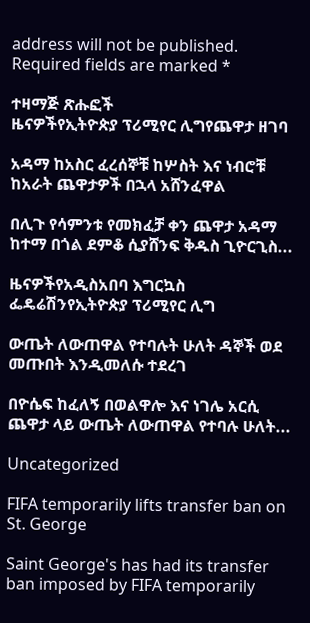address will not be published. Required fields are marked *

ተዛማጅ ጽሑፎች
ዜናዎችየኢትዮጵያ ፕሪሚየር ሊግየጨዋታ ዘገባ

አዳማ ከአስር ፈረሰኞቹ ከሦስት እና ነብሮቹ ከአራት ጨዋታዎች በኋላ አሸንፈዋል

በሊጉ የሳምንቱ የመክፈቻ ቀን ጨዋታ አዳማ ከተማ በጎል ደምቆ ሲያሸንፍ ቅዱስ ጊዮርጊስ...

ዜናዎችየአዲስአበባ እግርኳስ ፌዴሬሽንየኢትዮጵያ ፕሪሚየር ሊግ

ውጤት ለውጠዋል የተባሉት ሁለት ዳኞች ወደ መጡበት እንዲመለሱ ተደረገ

በዮሴፍ ከፈለኝ በወልዋሎ እና ነገሌ አርሲ ጨዋታ ላይ ውጤት ለውጠዋል የተባሉ ሁለት...

Uncategorized

FIFA temporarily lifts transfer ban on St. George

Saint George's has had its transfer ban imposed by FIFA temporarily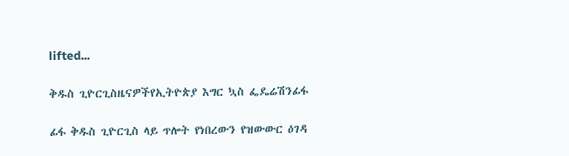lifted...

ቅዱስ ጊዮርጊስዜናዎችየኢትዮጵያ እግር ኳስ ፌዴሬሽንፊፋ

ፊፋ ቅዱስ ጊዮርጊስ ላይ ጥሎት የነበረውን የዝውውር ዕገዳ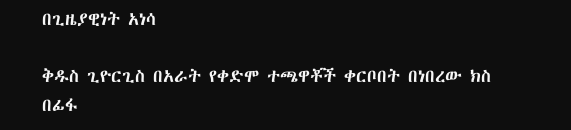በጊዜያዊነት አነሳ

ቅዱስ ጊዮርጊስ በአራት የቀድሞ ተጫዋቾች ቀርቦበት በነበረው ክስ በፊፋ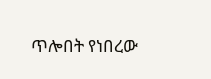ጥሎበት የነበረው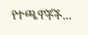የተጫዋቾች...